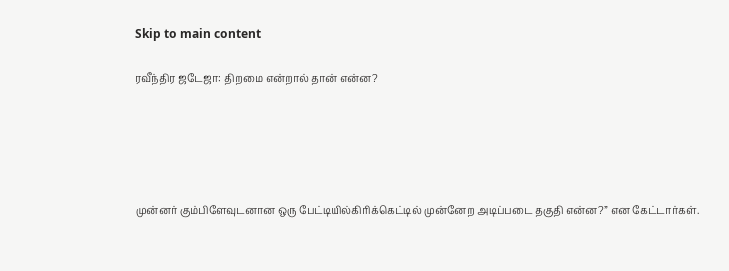Skip to main content

ரவீந்திர ஜடேஜா: திறமை என்றால் தான் என்ன?





முன்னர் கும்பிளேவுடனான ஒரு பேட்டியில்கிரிக்கெட்டில் முன்னேற அடிப்படை தகுதி என்ன?” என கேட்டார்கள்.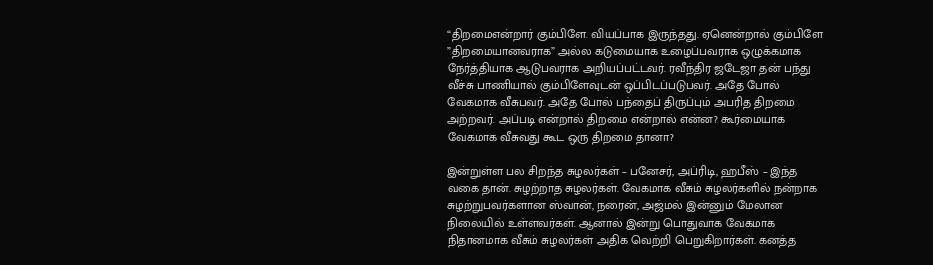“திறமைஎன்றார் கும்பிளே. வியப்பாக இருந்தது. ஏனென்றால் கும்பிளே ”திறமையானவராக” அல்ல கடுமையாக உழைப்பவராக ஒழுக்கமாக நேர்த்தியாக ஆடுபவராக அறியப்பட்டவர். ரவீந்திர ஜடேஜா தன் பந்து வீச்சு பாணியால் கும்பிளேவுடன் ஒப்பிடப்படுபவர். அதே போல் வேகமாக வீசுபவர். அதே போல் பந்தைப் திருப்பும் அபரித திறமை அற்றவர். அப்படி என்றால் திறமை என்றால் என்ன? கூர்மையாக வேகமாக வீசுவது கூட ஒரு திறமை தானா?

இன்றுள்ள பல சிறந்த சுழலர்கள் – பனேசர், அப்ரிடி, ஹபீஸ் – இந்த வகை தான். சுழற்றாத சுழலர்கள். வேகமாக வீசும் சுழலர்களில் நன்றாக சுழற்றுபவர்களான ஸ்வான், நரைன், அஜ்மல் இன்னும் மேலான நிலையில் உள்ளவர்கள். ஆனால் இன்று பொதுவாக வேகமாக நிதானமாக வீசும் சுழலர்கள் அதிக வெற்றி பெறுகிறார்கள். கனத்த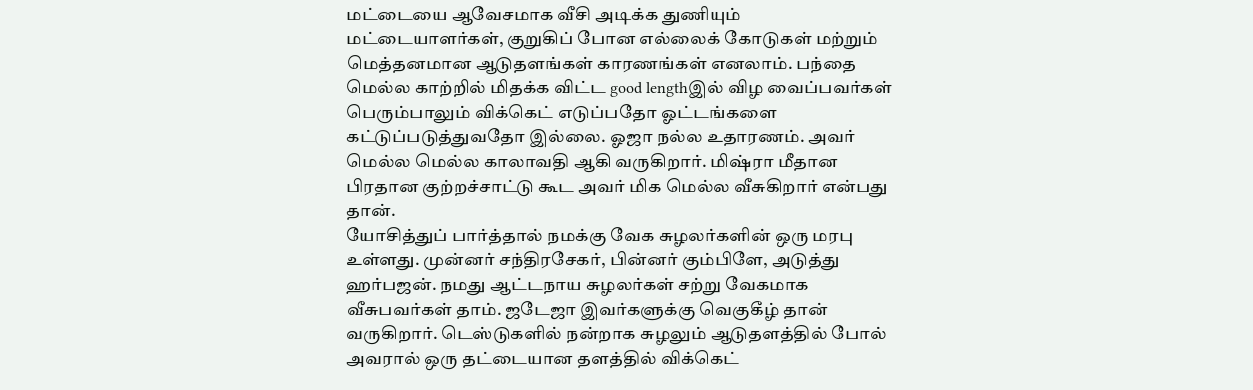மட்டையை ஆவேசமாக வீசி அடிக்க துணியும் மட்டையாளர்கள், குறுகிப் போன எல்லைக் கோடுகள் மற்றும் மெத்தனமான ஆடுதளங்கள் காரணங்கள் எனலாம். பந்தை மெல்ல காற்றில் மிதக்க விட்ட good lengthஇல் விழ வைப்பவர்கள் பெரும்பாலும் விக்கெட் எடுப்பதோ ஓட்டங்களை கட்டுப்படுத்துவதோ இல்லை. ஓஜா நல்ல உதாரணம். அவர் மெல்ல மெல்ல காலாவதி ஆகி வருகிறார். மிஷ்ரா மீதான பிரதான குற்றச்சாட்டு கூட அவர் மிக மெல்ல வீசுகிறார் என்பது தான்.
யோசித்துப் பார்த்தால் நமக்கு வேக சுழலர்களின் ஒரு மரபு உள்ளது. முன்னர் சந்திரசேகர், பின்னர் கும்பிளே, அடுத்து ஹர்பஜன். நமது ஆட்டநாய சுழலர்கள் சற்று வேகமாக வீசுபவர்கள் தாம். ஜடேஜா இவர்களுக்கு வெகுகீழ் தான் வருகிறார். டெஸ்டுகளில் நன்றாக சுழலும் ஆடுதளத்தில் போல் அவரால் ஒரு தட்டையான தளத்தில் விக்கெட்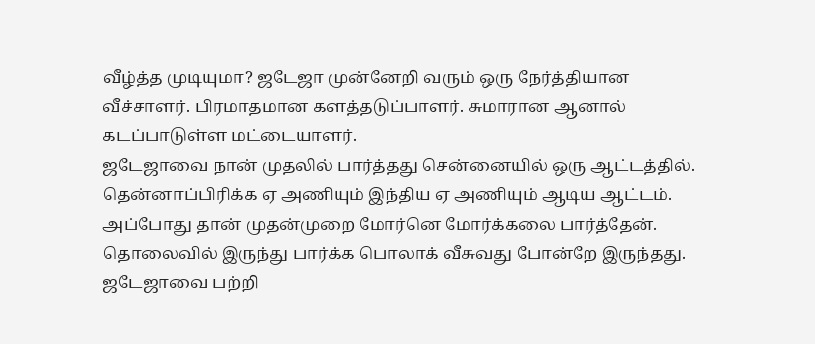வீழ்த்த முடியுமா? ஜடேஜா முன்னேறி வரும் ஒரு நேர்த்தியான வீச்சாளர். பிரமாதமான களத்தடுப்பாளர். சுமாரான ஆனால் கடப்பாடுள்ள மட்டையாளர்.
ஜடேஜாவை நான் முதலில் பார்த்தது சென்னையில் ஒரு ஆட்டத்தில். தென்னாப்பிரிக்க ஏ அணியும் இந்திய ஏ அணியும் ஆடிய ஆட்டம். அப்போது தான் முதன்முறை மோர்னெ மோர்க்கலை பார்த்தேன். தொலைவில் இருந்து பார்க்க பொலாக் வீசுவது போன்றே இருந்தது. ஜடேஜாவை பற்றி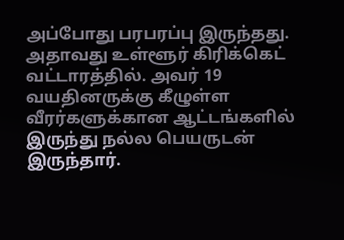அப்போது பரபரப்பு இருந்தது. அதாவது உள்ளூர் கிரிக்கெட் வட்டாரத்தில். அவர் 19 வயதினருக்கு கீழுள்ள வீரர்களுக்கான ஆட்டங்களில் இருந்து நல்ல பெயருடன் இருந்தார்.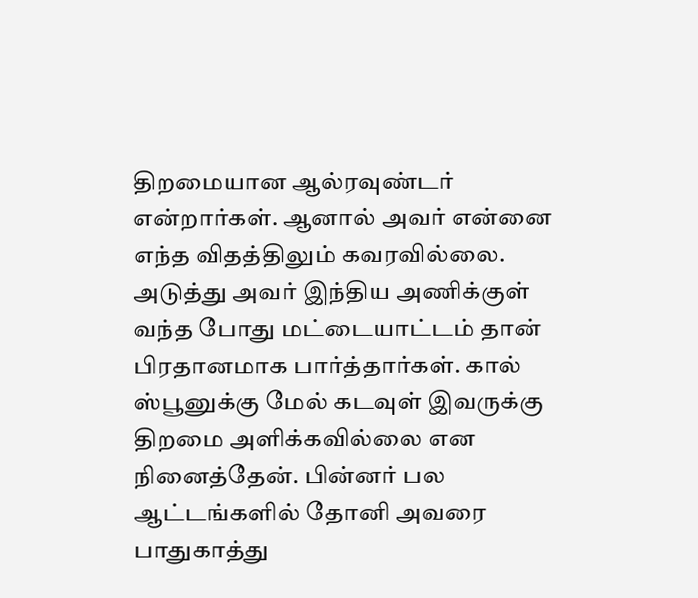திறமையான ஆல்ரவுண்டர் என்றார்கள். ஆனால் அவர் என்னை எந்த விதத்திலும் கவரவில்லை. அடுத்து அவர் இந்திய அணிக்குள் வந்த போது மட்டையாட்டம் தான் பிரதானமாக பார்த்தார்கள். கால் ஸ்பூனுக்கு மேல் கடவுள் இவருக்கு திறமை அளிக்கவில்லை என நினைத்தேன். பின்னர் பல ஆட்டங்களில் தோனி அவரை பாதுகாத்து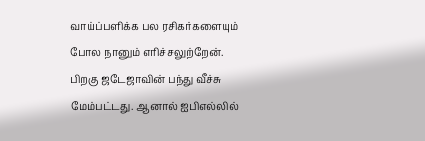வாய்ப்பளிக்க பல ரசிகர்களையும் போல நானும் எரிச்சலுற்றேன். பிறகு ஜடேஜாவின் பந்து வீச்சு மேம்பட்டது. ஆனால் ஐபிஎல்லில்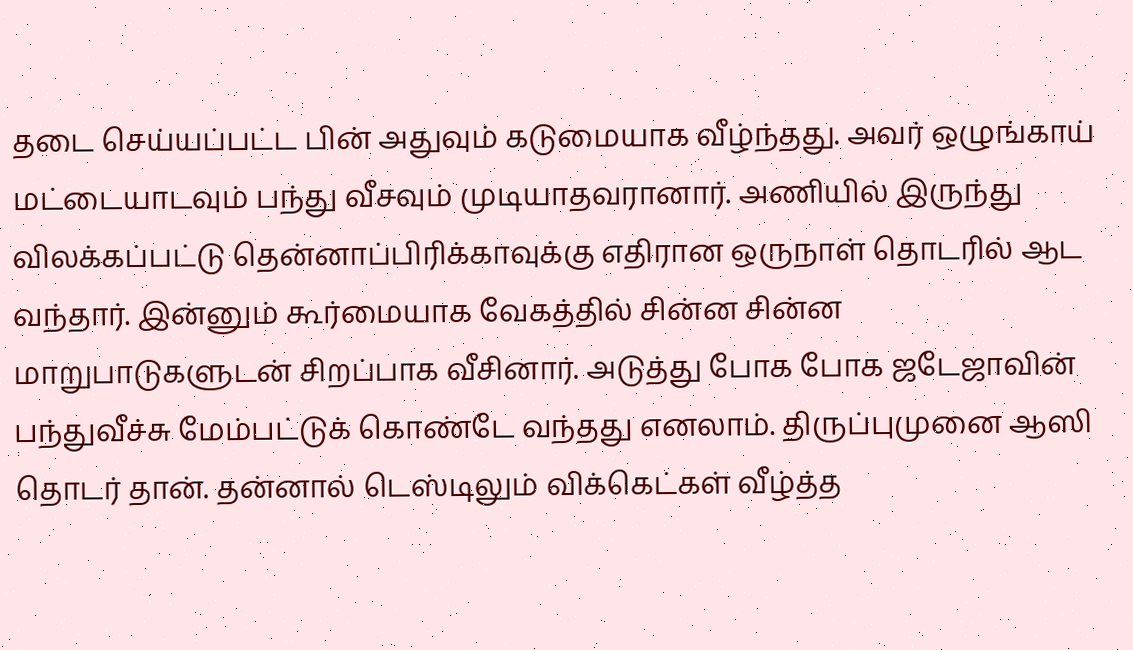தடை செய்யப்பட்ட பின் அதுவும் கடுமையாக வீழ்ந்தது. அவர் ஒழுங்காய் மட்டையாடவும் பந்து வீசவும் முடியாதவரானார். அணியில் இருந்து விலக்கப்பட்டு தென்னாப்பிரிக்காவுக்கு எதிரான ஒருநாள் தொடரில் ஆட வந்தார். இன்னும் கூர்மையாக வேகத்தில் சின்ன சின்ன மாறுபாடுகளுடன் சிறப்பாக வீசினார். அடுத்து போக போக ஜடேஜாவின் பந்துவீச்சு மேம்பட்டுக் கொண்டே வந்தது எனலாம். திருப்புமுனை ஆஸி தொடர் தான். தன்னால் டெஸ்டிலும் விக்கெட்கள் வீழ்த்த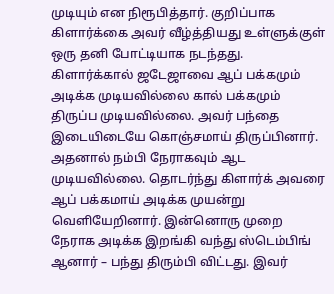முடியும் என நிரூபித்தார். குறிப்பாக கிளார்க்கை அவர் வீழ்த்தியது உள்ளுக்குள் ஒரு தனி போட்டியாக நடந்தது. கிளார்க்கால் ஜடேஜாவை ஆப் பக்கமும் அடிக்க முடியவில்லை கால் பக்கமும் திருப்ப முடியவில்லை. அவர் பந்தை இடையிடையே கொஞ்சமாய் திருப்பினார். அதனால் நம்பி நேராகவும் ஆட முடியவில்லை. தொடர்ந்து கிளார்க் அவரை ஆப் பக்கமாய் அடிக்க முயன்று வெளியேறினார். இன்னொரு முறை நேராக அடிக்க இறங்கி வந்து ஸ்டெம்பிங் ஆனார் – பந்து திரும்பி விட்டது. இவர்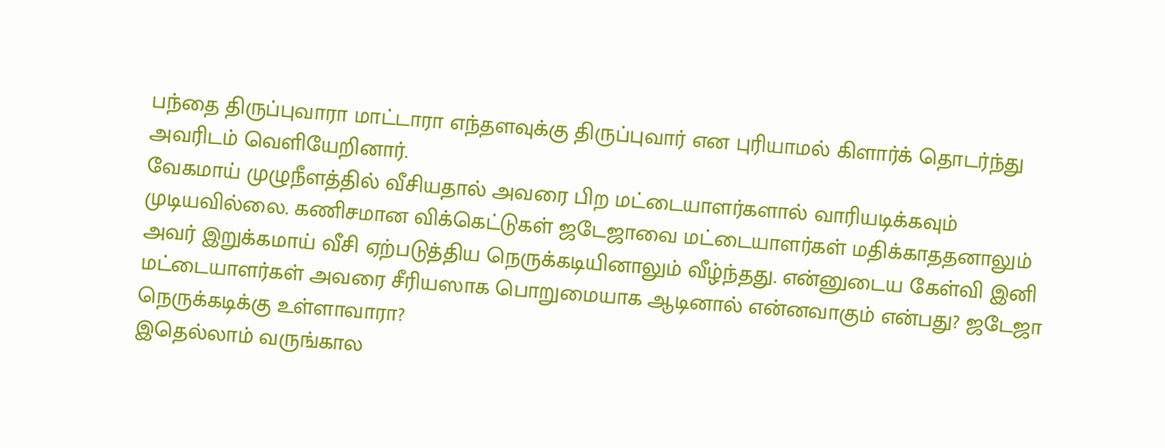பந்தை திருப்புவாரா மாட்டாரா எந்தளவுக்கு திருப்புவார் என புரியாமல் கிளார்க் தொடர்ந்து அவரிடம் வெளியேறினார்.
வேகமாய் முழுநீளத்தில் வீசியதால் அவரை பிற மட்டையாளர்களால் வாரியடிக்கவும் முடியவில்லை. கணிசமான விக்கெட்டுகள் ஜடேஜாவை மட்டையாளர்கள் மதிக்காததனாலும் அவர் இறுக்கமாய் வீசி ஏற்படுத்திய நெருக்கடியினாலும் வீழ்ந்தது. என்னுடைய கேள்வி இனி மட்டையாளர்கள் அவரை சீரியஸாக பொறுமையாக ஆடினால் என்னவாகும் என்பது? ஜடேஜா நெருக்கடிக்கு உள்ளாவாரா?
இதெல்லாம் வருங்கால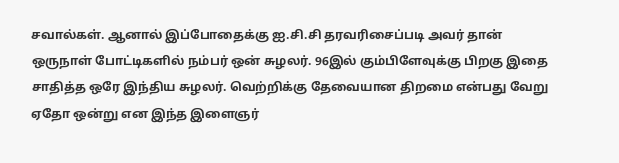சவால்கள். ஆனால் இப்போதைக்கு ஐ.சி.சி தரவரிசைப்படி அவர் தான் ஒருநாள் போட்டிகளில் நம்பர் ஒன் சுழலர். 96இல் கும்பிளேவுக்கு பிறகு இதை சாதித்த ஒரே இந்திய சுழலர். வெற்றிக்கு தேவையான திறமை என்பது வேறு ஏதோ ஒன்று என இந்த இளைஞர்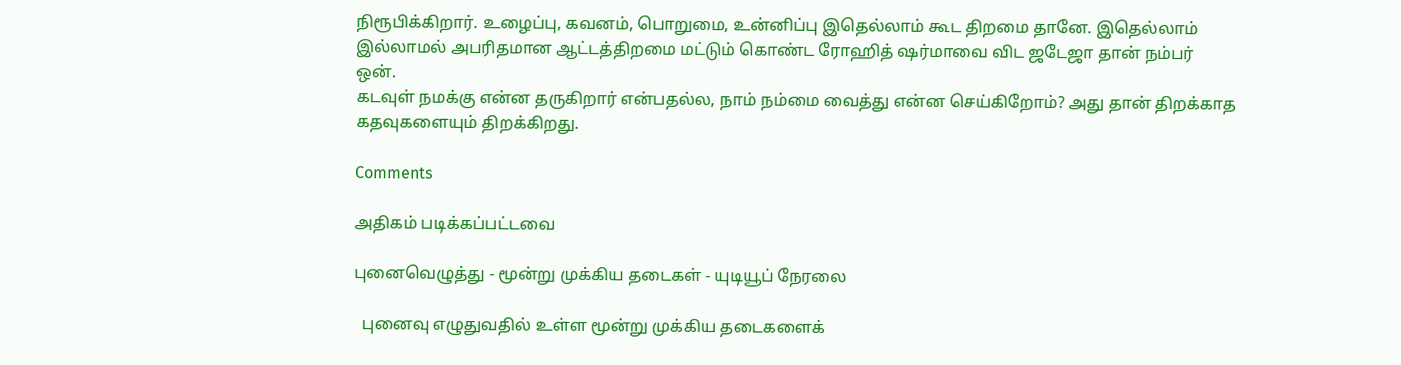நிரூபிக்கிறார். உழைப்பு, கவனம், பொறுமை, உன்னிப்பு இதெல்லாம் கூட திறமை தானே. இதெல்லாம் இல்லாமல் அபரிதமான ஆட்டத்திறமை மட்டும் கொண்ட ரோஹித் ஷர்மாவை விட ஜடேஜா தான் நம்பர் ஒன்.
கடவுள் நமக்கு என்ன தருகிறார் என்பதல்ல, நாம் நம்மை வைத்து என்ன செய்கிறோம்? அது தான் திறக்காத கதவுகளையும் திறக்கிறது.

Comments

அதிகம் படிக்கப்பட்டவை

புனைவெழுத்து - மூன்று முக்கிய தடைகள் - யுடியூப் நேரலை

  புனைவு எழுதுவதில் உள்ள மூன்று முக்கிய தடைகளைக்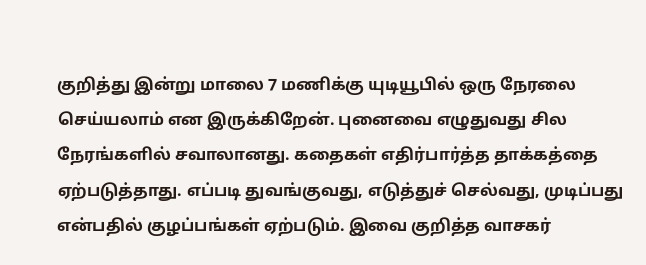குறித்து இன்று மாலை 7 மணிக்கு யுடியூபில் ஒரு நேரலை செய்யலாம் என இருக்கிறேன். புனைவை எழுதுவது சில நேரங்களில் சவாலானது. கதைகள் எதிர்பார்த்த தாக்கத்தை ஏற்படுத்தாது. எப்படி துவங்குவது, எடுத்துச் செல்வது, முடிப்பது என்பதில் குழப்பங்கள் ஏற்படும். இவை குறித்த வாசகர்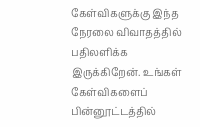கேள்விகளுக்கு இந்த நேரலை விவாதத்தில் பதிலளிக்க இருக்கிறேன். உங்கள் கேள்விகளைப் பின்னூட்டத்தில்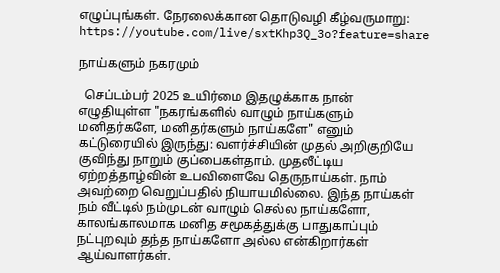எழுப்புங்கள். நேரலைக்கான தொடுவழி கீழ்வருமாறு: https://youtube.com/live/sxtKhp3Q_3o?feature=share

நாய்களும் நகரமும்

  செப்டம்பர் 2025 உயிர்மை இதழுக்காக நான் எழுதியுள்ள "நகரங்களில் வாழும் நாய்களும் மனிதர்களே, மனிதர்களும் நாய்களே" எனும் கட்டுரையில் இருந்து: வளர்ச்சியின் முதல் அறிகுறியே குவிந்து நாறும் குப்பைகள்தாம். முதலீட்டிய ஏற்றத்தாழ்வின் உபவிளைவே தெருநாய்கள். நாம் அவற்றை வெறுப்பதில் நியாயமில்லை. இந்த நாய்கள் நம் வீட்டில் நம்முடன் வாழும் செல்ல நாய்களோ, காலங்காலமாக மனித சமூகத்துக்கு பாதுகாப்பும் நட்புறவும் தந்த நாய்களோ அல்ல என்கிறார்கள் ஆய்வாளர்கள்.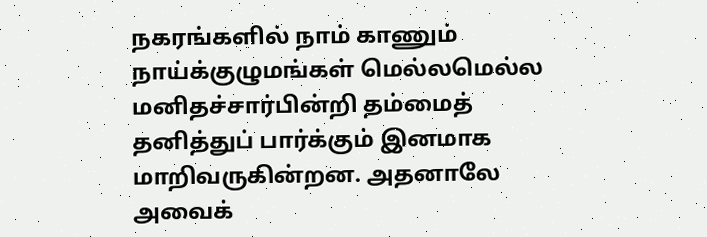நகரங்களில் நாம் காணும் நாய்க்குழுமங்கள் மெல்லமெல்ல மனிதச்சார்பின்றி தம்மைத் தனித்துப் பார்க்கும் இனமாக மாறிவருகின்றன. அதனாலே அவைக்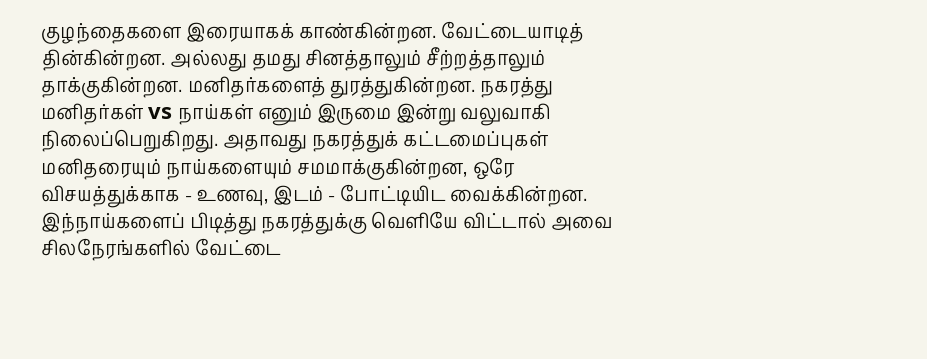குழந்தைகளை இரையாகக் காண்கின்றன. வேட்டையாடித் தின்கின்றன. அல்லது தமது சினத்தாலும் சீற்றத்தாலும் தாக்குகின்றன. மனிதர்களைத் துரத்துகின்றன. நகரத்து மனிதர்கள் vs நாய்கள் எனும் இருமை இன்று வலுவாகி நிலைப்பெறுகிறது. அதாவது நகரத்துக் கட்டமைப்புகள் மனிதரையும் நாய்களையும் சமமாக்குகின்றன, ஒரே விசயத்துக்காக - உணவு, இடம் - போட்டியிட வைக்கின்றன. இந்நாய்களைப் பிடித்து நகரத்துக்கு வெளியே விட்டால் அவை சிலநேரங்களில் வேட்டை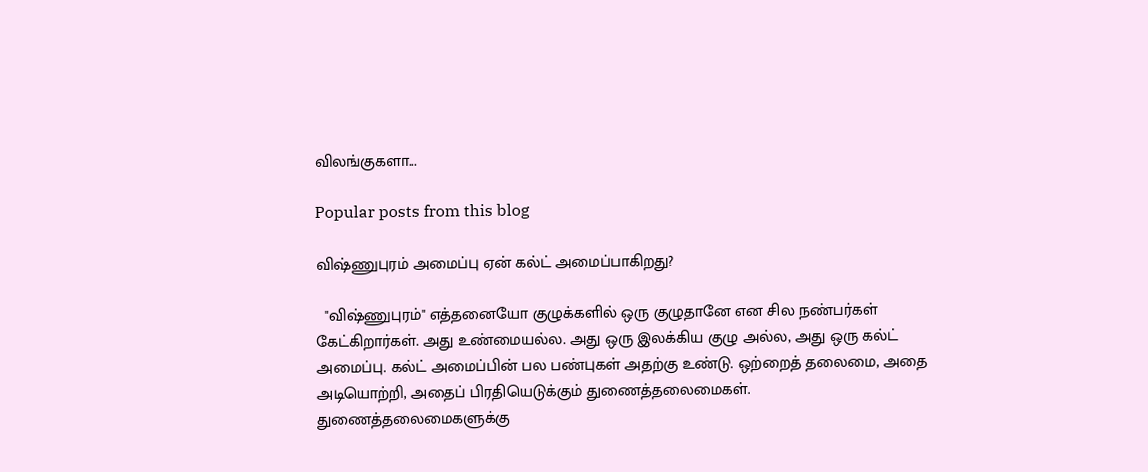விலங்குகளா...

Popular posts from this blog

விஷ்ணுபுரம் அமைப்பு ஏன் கல்ட் அமைப்பாகிறது?

  "விஷ்ணுபுரம்" எத்தனையோ குழுக்களில் ஒரு குழுதானே என சில நண்பர்கள் கேட்கிறார்கள். அது உண்மையல்ல. அது ஒரு இலக்கிய குழு அல்ல, அது ஒரு கல்ட் அமைப்பு. கல்ட் அமைப்பின் பல பண்புகள் அதற்கு உண்டு. ஒற்றைத் தலைமை, அதை அடியொற்றி, அதைப் பிரதியெடுக்கும் துணைத்தலைமைகள். துணைத்தலைமைகளுக்கு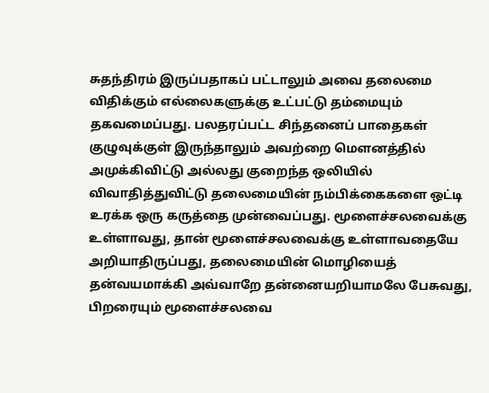சுதந்திரம் இருப்பதாகப் பட்டாலும் அவை தலைமை விதிக்கும் எல்லைகளுக்கு உட்பட்டு தம்மையும் தகவமைப்பது. பலதரப்பட்ட சிந்தனைப் பாதைகள் குழுவுக்குள் இருந்தாலும் அவற்றை மௌனத்தில் அமுக்கிவிட்டு அல்லது குறைந்த ஒலியில் விவாதித்துவிட்டு தலைமையின் நம்பிக்கைகளை ஒட்டி உரக்க ஒரு கருத்தை முன்வைப்பது. மூளைச்சலவைக்கு உள்ளாவது, தான் மூளைச்சலவைக்கு உள்ளாவதையே அறியாதிருப்பது, தலைமையின் மொழியைத் தன்வயமாக்கி அவ்வாறே தன்னையறியாமலே பேசுவது, பிறரையும் மூளைச்சலவை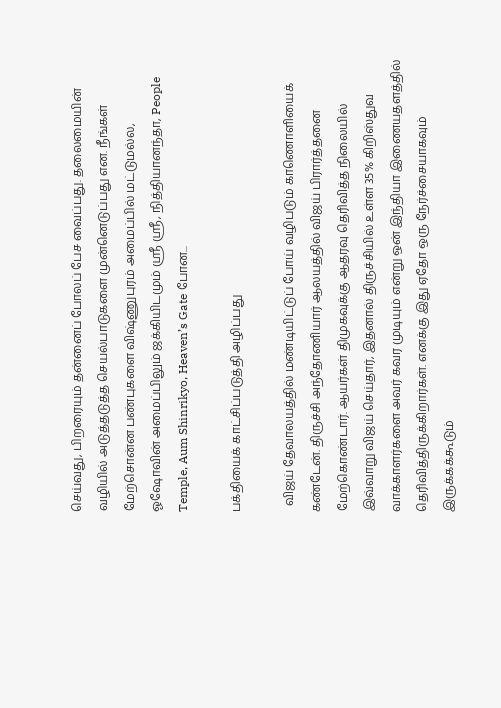செய்வது, பிறரையும் தன்னைப் போலப் பேச வைப்பது. தலைமையின் வழியில் அடுத்தடுத்த செயல்பாடுகளை முன்னெடுப்பது என. நீங்கள் மேற்சொன்ன பண்புகளை விஷ்ணுபுரம் அமைப்பில் மட்டுமல்ல, ஓஷோவின் அமைப்பிலும் ஜக்கியிடமும் ஶ்ரீ ஶ்ரீ, நித்தியானந்தா, People Temple, Aum Shinrikyo, Heaven’s Gate போன...

பக்தியைக் காட்சிப்படுத்தி அழிப்பது

  விஜய் தேவாலயத்தில் மண்டியிட்டுப் போய் வழிபடும் காணொளியைக் கண்டேன். திருச்சி அந்தோணியார் ஆலயத்தில் விஜய் பிரார்த்தனை மேற்கொண்டார். ஆயர்கள் திமுகவுக்கு ஆதரவு தெரிவித்த நிலையில் இவ்வாறு விஜய் செய்தார், இதனால் திருச்சியில் உள்ள 35% கிறிஸ்துவ வாக்காளர்களை அவர் கவர முடியும் என்று ஒன் இந்தியா இணையதளத்தில் தெரிவித்திருக்கிறார்கள். எனக்கு இது ஏதோ ஒரு நேர்ச்சையாகவும் இருக்கக்கூடும்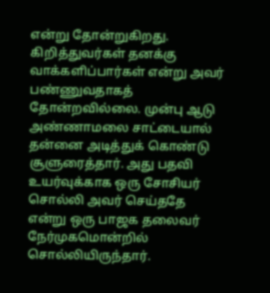என்று தோன்றுகிறது. கிறித்துவர்கள் தனக்கு வாக்களிப்பார்கள் என்று அவர் பண்ணுவதாகத் தோன்றவில்லை. முன்பு ஆடு அண்ணாமலை சாட்டையால் தன்னை அடித்துக் கொண்டு சூளுரைத்தார். அது பதவி உயர்வுக்காக ஒரு சோசியர் சொல்லி அவர் செய்ததே என்று ஒரு பாஜக தலைவர் நேர்முகமொன்றில் சொல்லியிருந்தார்.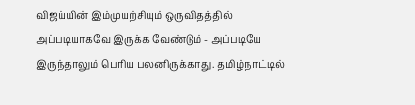விஜய்யின் இம்முயற்சியும் ஒருவிதத்தில் அப்படியாகவே இருக்க வேண்டும் - அப்படியே இருந்தாலும் பெரிய பலனிருக்காது. தமிழ்நாட்டில்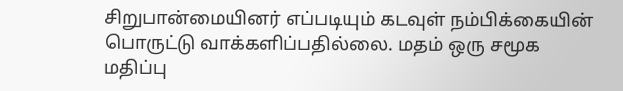சிறுபான்மையினர் எப்படியும் கடவுள் நம்பிக்கையின் பொருட்டு வாக்களிப்பதில்லை. மதம் ஒரு சமூக மதிப்பு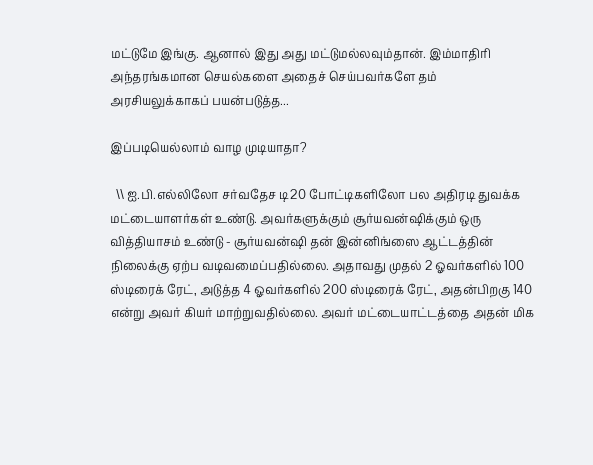மட்டுமே இங்கு. ஆனால் இது அது மட்டுமல்லவும்தான். இம்மாதிரி அந்தரங்கமான செயல்களை அதைச் செய்பவர்களே தம் அரசியலுக்காகப் பயன்படுத்த...

இப்படியெல்லாம் வாழ முடியாதா?

  \\ ஐ.பி.எல்லிலோ சர்வதேச டி20 போட்டிகளிலோ பல அதிரடி துவக்க மட்டையாளர்கள் உண்டு. அவர்களுக்கும் சூர்யவன்ஷிக்கும் ஒரு வித்தியாசம் உண்டு - சூர்யவன்ஷி தன் இன்னிங்ஸை ஆட்டத்தின் நிலைக்கு ஏற்ப வடிவமைப்பதில்லை. அதாவது முதல் 2 ஓவர்களில் 100 ஸ்டிரைக் ரேட், அடுத்த 4 ஓவர்களில் 200 ஸ்டிரைக் ரேட், அதன்பிறகு 140 என்று அவர் கியர் மாற்றுவதில்லை. அவர் மட்டையாட்டத்தை அதன் மிக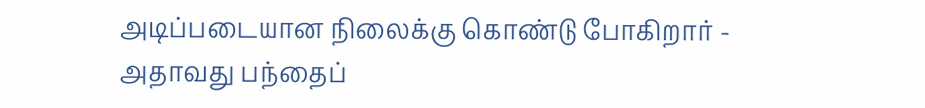அடிப்படையான நிலைக்கு கொண்டு போகிறார் - அதாவது பந்தைப்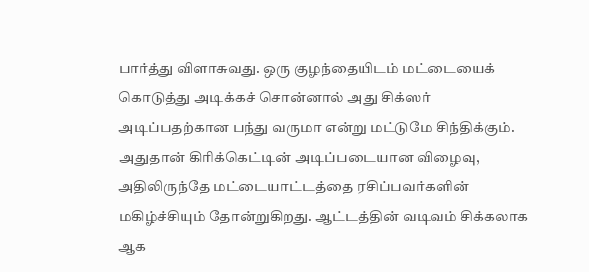பார்த்து விளாசுவது. ஒரு குழந்தையிடம் மட்டையைக் கொடுத்து அடிக்கச் சொன்னால் அது சிக்ஸர் அடிப்பதற்கான பந்து வருமா என்று மட்டுமே சிந்திக்கும். அதுதான் கிரிக்கெட்டின் அடிப்படையான விழைவு, அதிலிருந்தே மட்டையாட்டத்தை ரசிப்பவர்களின் மகிழ்ச்சியும் தோன்றுகிறது. ஆட்டத்தின் வடிவம் சிக்கலாக ஆக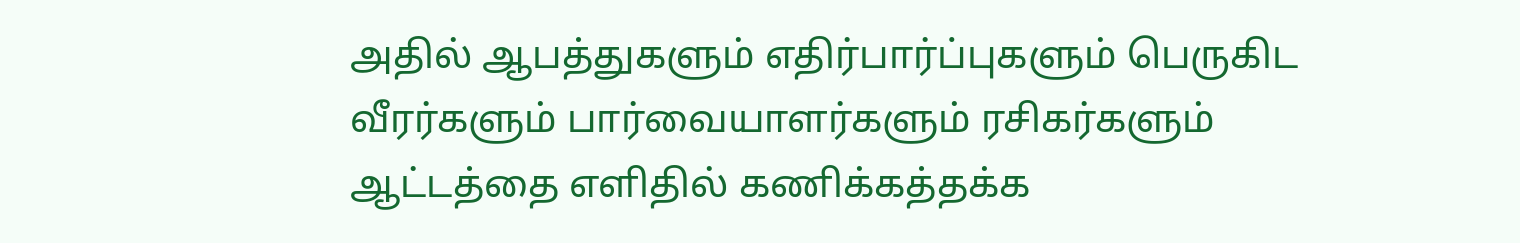அதில் ஆபத்துகளும் எதிர்பார்ப்புகளும் பெருகிட வீரர்களும் பார்வையாளர்களும் ரசிகர்களும் ஆட்டத்தை எளிதில் கணிக்கத்தக்க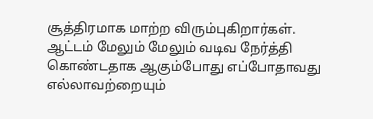சூத்திரமாக மாற்ற விரும்புகிறார்கள். ஆட்டம் மேலும் மேலும் வடிவ நேர்த்தி கொண்டதாக ஆகும்போது எப்போதாவது எல்லாவற்றையும்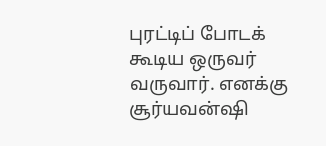புரட்டிப் போடக் கூடிய ஒருவர் வருவார். எனக்கு சூர்யவன்ஷி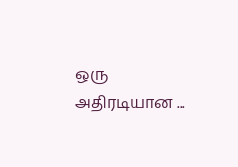ஒரு அதிரடியான ...